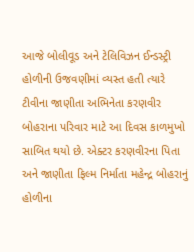આજે બોલીવૂડ અને ટેલિવિઝન ઈન્ડસ્ટ્રી હોળીની ઉજવણીમાં વ્યસ્ત હતી ત્યારે ટીવીના જાણીતા અભિનેતા કરણવીર બોહરાના પરિવાર માટે આ દિવસ કાળમુખો સાબિત થયો છે. એક્ટર કરણવીરના પિતા અને જાણીતા ફિલ્મ નિર્માતા મહેન્દ્ર બોહરાનું હોળીના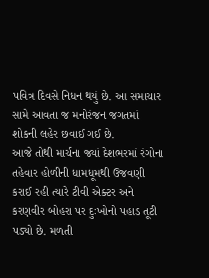પવિત્ર દિવસે નિધન થયું છે. આ સમાચાર સામે આવતા જ મનોરંજન જગતમાં શોકની લહેર છવાઈ ગઈ છે.
આજે તોથી માર્ચના જ્યાં દેશભરમાં રંગોના તહેવાર હોળીની ધામધૂમથી ઉજવણી કરાઈ રહી ત્યારે ટીવી એક્ટર અને કરણવીર બોહરા પર દુઃખોનો પહાડ તૂટી પડ્યો છે. મળતી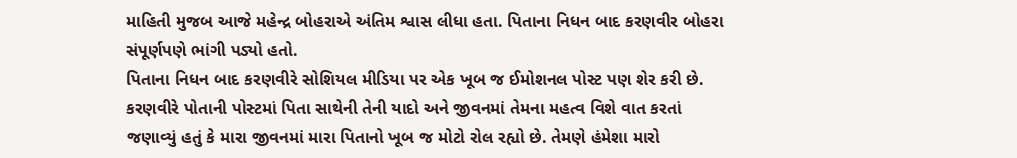માહિતી મુજબ આજે મહેન્દ્ર બોહરાએ અંતિમ શ્વાસ લીધા હતા. પિતાના નિધન બાદ કરણવીર બોહરા સંપૂર્ણપણે ભાંગી પડ્યો હતો.
પિતાના નિધન બાદ કરણવીરે સોશિયલ મીડિયા પર એક ખૂબ જ ઈમોશનલ પોસ્ટ પણ શેર કરી છે. કરણવીરે પોતાની પોસ્ટમાં પિતા સાથેની તેની યાદો અને જીવનમાં તેમના મહત્વ વિશે વાત કરતાં જણાવ્યું હતું કે મારા જીવનમાં મારા પિતાનો ખૂબ જ મોટો રોલ રહ્યો છે. તેમણે હંમેશા મારો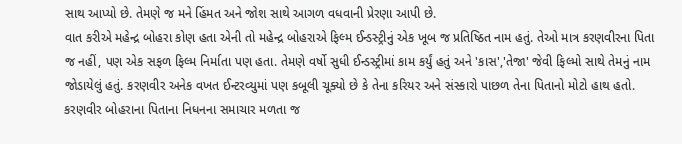સાથ આપ્યો છે. તેમણે જ મને હિંમત અને જોશ સાથે આગળ વધવાની પ્રેરણા આપી છે.
વાત કરીએ મહેન્દ્ર બોહરા કોણ હતા એની તો મહેન્દ્ર બોહરાએ ફિલ્મ ઈન્ડસ્ટ્રીનું એક ખૂબ જ પ્રતિષ્ઠિત નામ હતું. તેઓ માત્ર કરણવીરના પિતા જ નહીં, પણ એક સફળ ફિલ્મ નિર્માતા પણ હતા. તેમણે વર્ષો સુધી ઈન્ડસ્ટ્રીમાં કામ કર્યું હતું અને 'કાસ','તેજા' જેવી ફિલ્મો સાથે તેમનું નામ જોડાયેલું હતું. કરણવીર અનેક વખત ઈન્ટરવ્યુમાં પણ કબૂલી ચૂક્યો છે કે તેના કરિયર અને સંસ્કારો પાછળ તેના પિતાનો મોટો હાથ હતો.
કરણવીર બોહરાના પિતાના નિધનના સમાચાર મળતા જ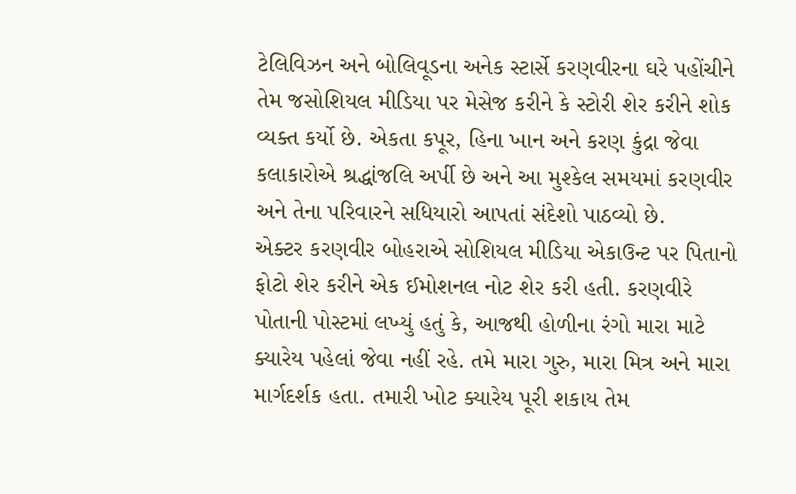ટેલિવિઝન અને બોલિવૂડના અનેક સ્ટાર્સે કરણવીરના ઘરે પહોંચીને તેમ જસોશિયલ મીડિયા પર મેસેજ કરીને કે સ્ટોરી શેર કરીને શોક વ્યક્ત કર્યો છે. એકતા કપૂર, હિના ખાન અને કરણ કુંદ્રા જેવા કલાકારોએ શ્રદ્ધાંજલિ અર્પી છે અને આ મુશ્કેલ સમયમાં કરણવીર અને તેના પરિવારને સધિયારો આપતાં સંદેશો પાઠવ્યો છે.
એક્ટર કરણવીર બોહરાએ સોશિયલ મીડિયા એકાઉન્ટ પર પિતાનો ફોટો શેર કરીને એક ઈમોશનલ નોટ શેર કરી હતી. કરણવીરે પોતાની પોસ્ટમાં લખ્યું હતું કે, આજથી હોળીના રંગો મારા માટે ક્યારેય પહેલાં જેવા નહીં રહે. તમે મારા ગુરુ, મારા મિત્ર અને મારા માર્ગદર્શક હતા. તમારી ખોટ ક્યારેય પૂરી શકાય તેમ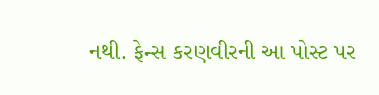નથી. ફેન્સ કરણવીરની આ પોસ્ટ પર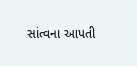સાંત્વના આપતી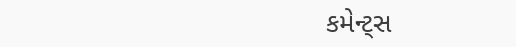કમેન્ટ્સ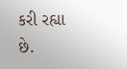કરી રહ્યા છે.